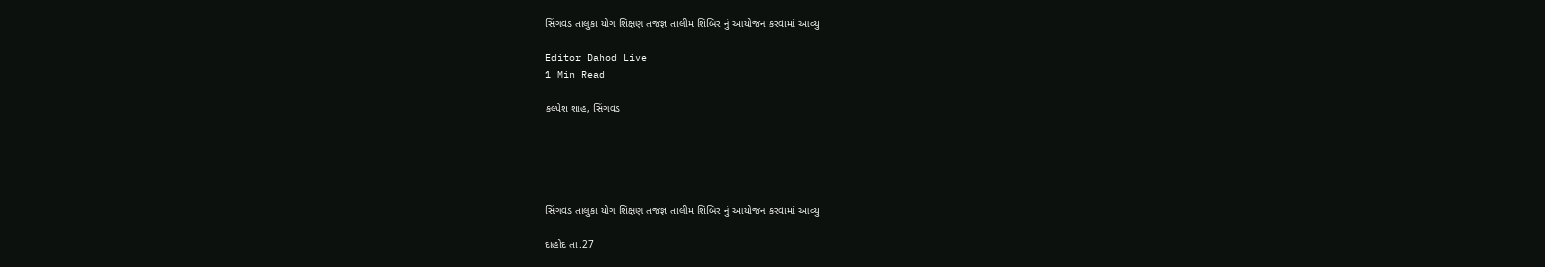સિંગવડ તાલુકા યોગ શિક્ષણ તજજ્ઞ તાલીમ શિબિર નું આયોજન કરવામાં આવ્યુ

Editor Dahod Live
1 Min Read

કલ્પેશ શાહ, સિંગવડ





સિંગવડ તાલુકા યોગ શિક્ષણ તજજ્ઞ તાલીમ શિબિર નું આયોજન કરવામાં આવ્યુ

દાહોદ તા.27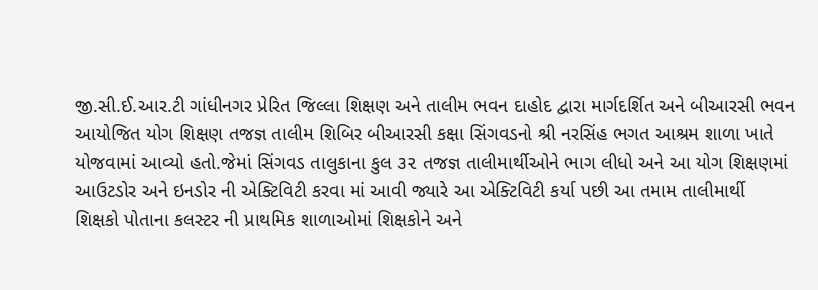જી.સી.ઈ.આર.ટી ગાંધીનગર પ્રેરિત જિલ્લા શિક્ષણ અને તાલીમ ભવન દાહોદ દ્વારા માર્ગદર્શિત અને બીઆરસી ભવન આયોજિત યોગ શિક્ષણ તજજ્ઞ તાલીમ શિબિર બીઆરસી કક્ષા સિંગવડનો શ્રી નરસિંહ ભગત આશ્રમ શાળા ખાતે યોજવામાં આવ્યો હતો.જેમાં સિંગવડ તાલુકાના કુલ ૩૨ તજજ્ઞ તાલીમાર્થીઓને ભાગ લીધો અને આ યોગ શિક્ષણમાં આઉટડોર અને ઇનડોર ની એક્ટિવિટી કરવા માં આવી જ્યારે આ એક્ટિવિટી કર્યા પછી આ તમામ તાલીમાર્થી  શિક્ષકો પોતાના કલસ્ટર ની પ્રાથમિક શાળાઓમાં શિક્ષકોને અને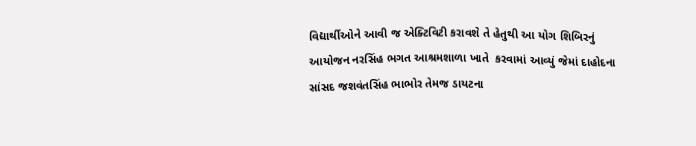વિદ્યાર્થીઓને આવી જ એક્ટિવિટી કરાવશે તે હેતુથી આ યોગ શિબિરનું આયોજન નરસિંહ ભગત આશ્રમશાળા ખાતે  કરવામાં આવ્યું જેમાં દાહોદના સાંસદ જશવંતસિંહ ભાભોર તેમજ ડાયટના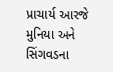પ્રાચાર્ય આરજે મુનિયા અને સિંગવડના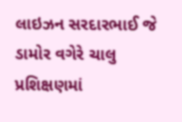લાઇઝન સરદારભાઈ જે ડામોર વગેરે ચાલુ પ્રશિક્ષણમાં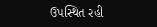ઉપસ્થિત રહી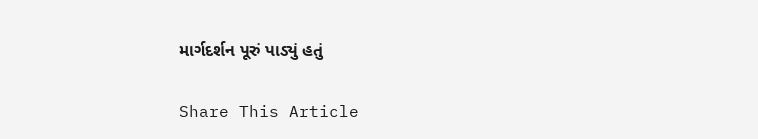માર્ગદર્શન પૂરું પાડ્યું હતું

Share This Article